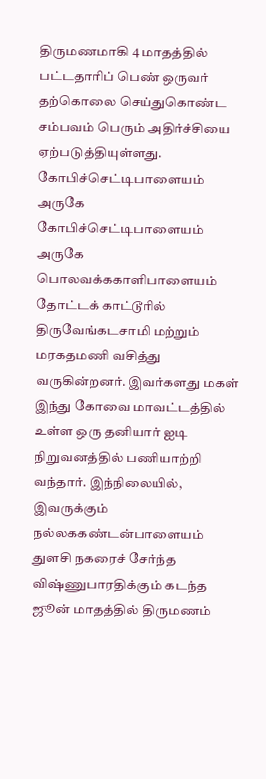திருமணமாகி 4 மாதத்தில் பட்டதாரிப் பெண் ஒருவர் தற்கொலை செய்துகொண்ட சம்பவம் பெரும் அதிர்ச்சியை ஏற்படுத்தியுள்ளது. கோபிச்செட்டிபாளையம் அருகே கோபிச்செட்டிபாளையம் அருகே பொலவக்ககாளிபாளையம் தோட்டக் காட்டூரில் திருவேங்கடசாமி மற்றும் மரகதமணி வசித்து வருகின்றனர். இவர்களது மகள் இந்து கோவை மாவட்டத்தில் உள்ள ஒரு தனியார் ஐடி நிறுவனத்தில் பணியாற்றி வந்தார். இந்நிலையில், இவருக்கும் நல்லககண்டன்பாளையம் துளசி நகரைச் சேர்ந்த விஷ்ணுபாரதிக்கும் கடந்த ஜூன் மாதத்தில் திருமணம்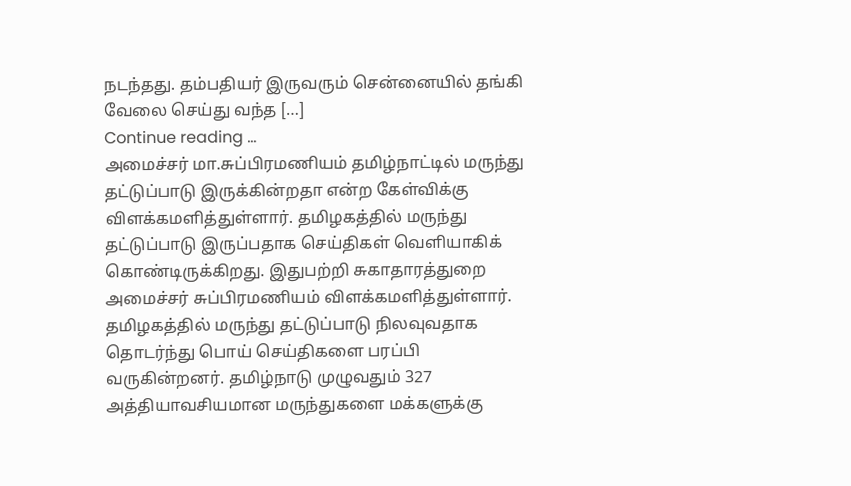நடந்தது. தம்பதியர் இருவரும் சென்னையில் தங்கி வேலை செய்து வந்த […]
Continue reading …
அமைச்சர் மா.சுப்பிரமணியம் தமிழ்நாட்டில் மருந்து தட்டுப்பாடு இருக்கின்றதா என்ற கேள்விக்கு விளக்கமளித்துள்ளார். தமிழகத்தில் மருந்து தட்டுப்பாடு இருப்பதாக செய்திகள் வெளியாகிக் கொண்டிருக்கிறது. இதுபற்றி சுகாதாரத்துறை அமைச்சர் சுப்பிரமணியம் விளக்கமளித்துள்ளார். தமிழகத்தில் மருந்து தட்டுப்பாடு நிலவுவதாக தொடர்ந்து பொய் செய்திகளை பரப்பி வருகின்றனர். தமிழ்நாடு முழுவதும் 327 அத்தியாவசியமான மருந்துகளை மக்களுக்கு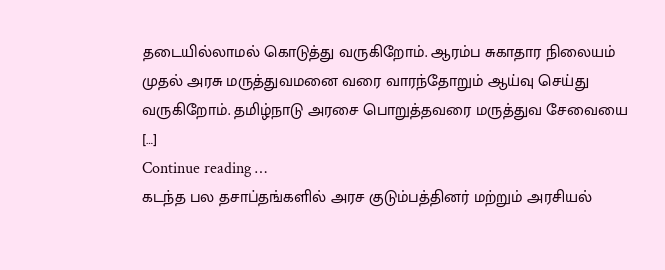தடையில்லாமல் கொடுத்து வருகிறோம். ஆரம்ப சுகாதார நிலையம் முதல் அரசு மருத்துவமனை வரை வாரந்தோறும் ஆய்வு செய்து வருகிறோம். தமிழ்நாடு அரசை பொறுத்தவரை மருத்துவ சேவையை […]
Continue reading …
கடந்த பல தசாப்தங்களில் அரச குடும்பத்தினர் மற்றும் அரசியல்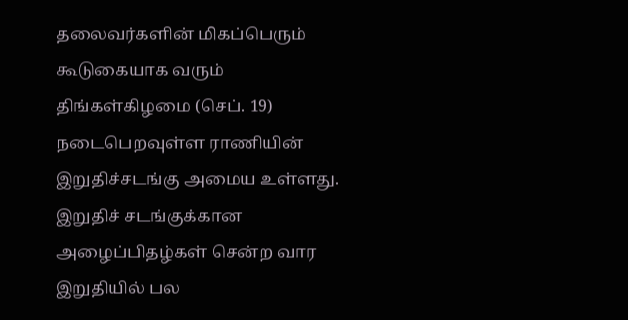தலைவர்களின் மிகப்பெரும் கூடுகையாக வரும் திங்கள்கிழமை (செப். 19) நடைபெறவுள்ள ராணியின் இறுதிச்சடங்கு அமைய உள்ளது. இறுதிச் சடங்குக்கான அழைப்பிதழ்கள் சென்ற வார இறுதியில் பல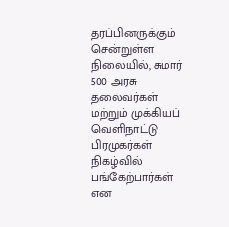தரப்பினருக்கும் சென்றுள்ள நிலையில், சுமார் 500 அரசு தலைவர்கள் மற்றும் முக்கியப் வெளிநாட்டு பிரமுகர்கள் நிகழ்வில் பங்கேற்பார்கள் என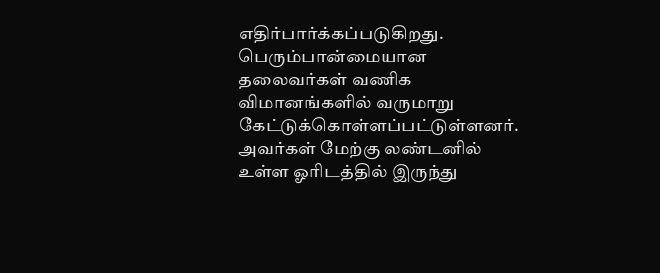எதிர்பார்க்கப்படுகிறது. பெரும்பான்மையான தலைவர்கள் வணிக விமானங்களில் வருமாறு கேட்டுக்கொள்ளப்பட்டுள்ளனர். அவர்கள் மேற்கு லண்டனில் உள்ள ஓரிடத்தில் இருந்து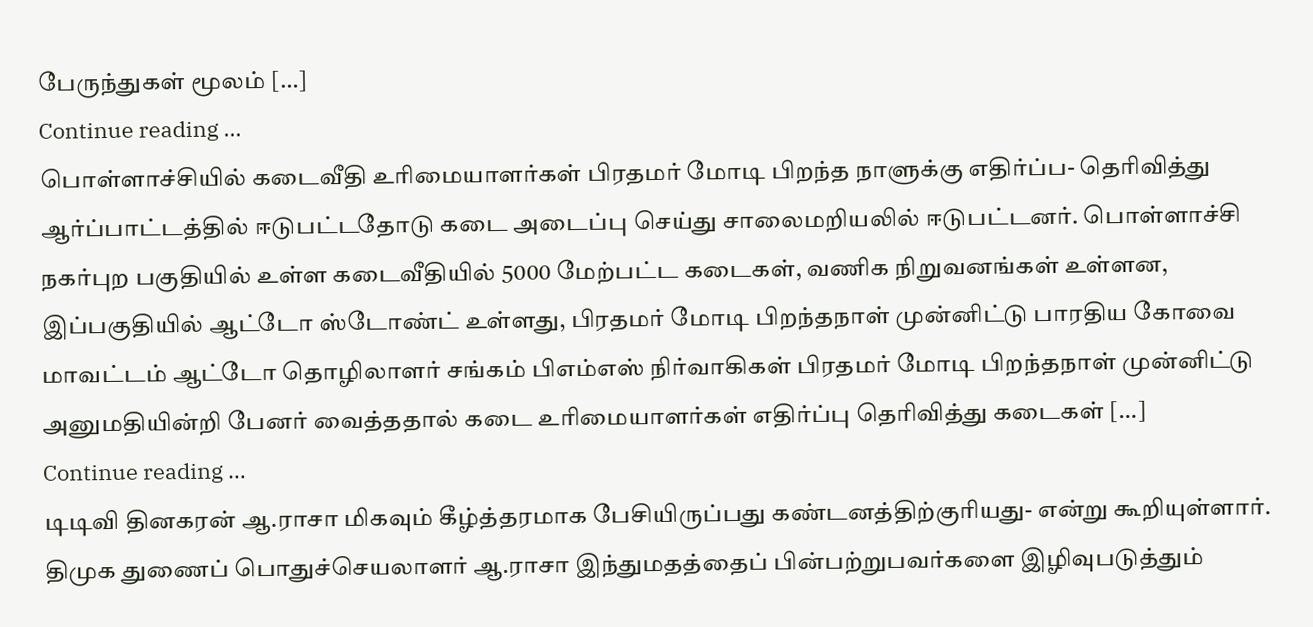பேருந்துகள் மூலம் […]
Continue reading …
பொள்ளாச்சியில் கடைவீதி உரிமையாளர்கள் பிரதமர் மோடி பிறந்த நாளுக்கு எதிர்ப்ப- தெரிவித்து ஆர்ப்பாட்டத்தில் ஈடுபட்டதோடு கடை அடைப்பு செய்து சாலைமறியலில் ஈடுபட்டனர். பொள்ளாச்சி நகர்புற பகுதியில் உள்ள கடைவீதியில் 5000 மேற்பட்ட கடைகள், வணிக நிறுவனங்கள் உள்ளன, இப்பகுதியில் ஆட்டோ ஸ்டோண்ட் உள்ளது, பிரதமர் மோடி பிறந்தநாள் முன்னிட்டு பாரதிய கோவை மாவட்டம் ஆட்டோ தொழிலாளர் சங்கம் பிஎம்எஸ் நிர்வாகிகள் பிரதமர் மோடி பிறந்தநாள் முன்னிட்டு அனுமதியின்றி பேனர் வைத்ததால் கடை உரிமையாளர்கள் எதிர்ப்பு தெரிவித்து கடைகள் […]
Continue reading …
டிடிவி தினகரன் ஆ.ராசா மிகவும் கீழ்த்தரமாக பேசியிருப்பது கண்டனத்திற்குரியது- என்று கூறியுள்ளார். திமுக துணைப் பொதுச்செயலாளர் ஆ.ராசா இந்துமதத்தைப் பின்பற்றுபவர்களை இழிவுபடுத்தும்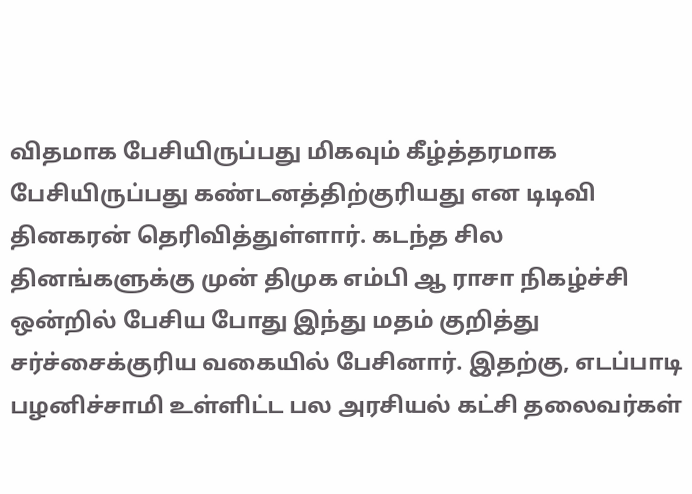விதமாக பேசியிருப்பது மிகவும் கீழ்த்தரமாக பேசியிருப்பது கண்டனத்திற்குரியது என டிடிவி தினகரன் தெரிவித்துள்ளார். கடந்த சில தினங்களுக்கு முன் திமுக எம்பி ஆ ராசா நிகழ்ச்சி ஒன்றில் பேசிய போது இந்து மதம் குறித்து சர்ச்சைக்குரிய வகையில் பேசினார். இதற்கு, எடப்பாடி பழனிச்சாமி உள்ளிட்ட பல அரசியல் கட்சி தலைவர்கள்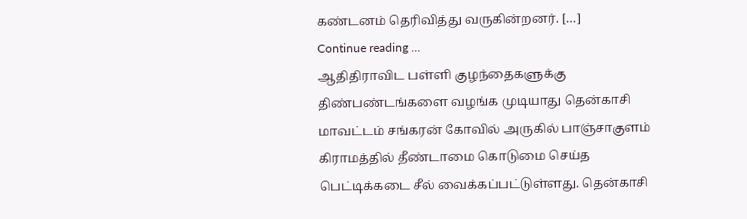கண்டனம் தெரிவித்து வருகின்றனர். […]
Continue reading …
ஆதிதிராவிட பள்ளி குழந்தைகளுக்கு திண்பண்டங்களை வழங்க முடியாது தென்காசி மாவட்டம் சங்கரன் கோவில் அருகில் பாஞ்சாகுளம் கிராமத்தில் தீண்டாமை கொடுமை செய்த பெட்டிக்கடை சீல் வைக்கப்பட்டுள்ளது. தென்காசி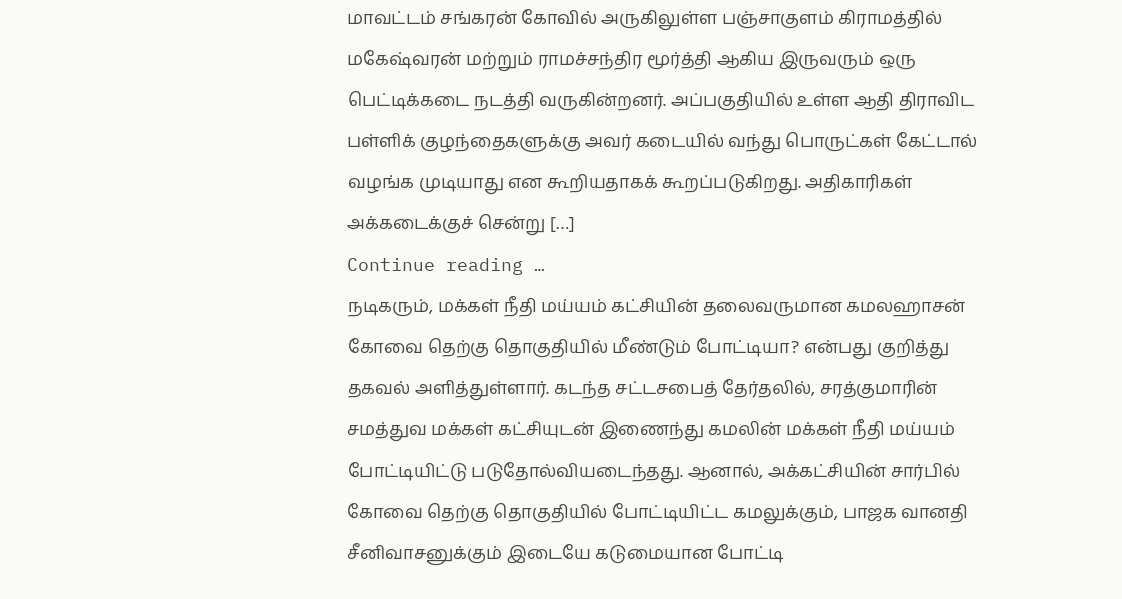மாவட்டம் சங்கரன் கோவில் அருகிலுள்ள பஞ்சாகுளம் கிராமத்தில் மகேஷ்வரன் மற்றும் ராமச்சந்திர மூர்த்தி ஆகிய இருவரும் ஒரு பெட்டிக்கடை நடத்தி வருகின்றனர். அப்பகுதியில் உள்ள ஆதி திராவிட பள்ளிக் குழந்தைகளுக்கு அவர் கடையில் வந்து பொருட்கள் கேட்டால் வழங்க முடியாது என கூறியதாகக் கூறப்படுகிறது. அதிகாரிகள் அக்கடைக்குச் சென்று […]
Continue reading …
நடிகரும், மக்கள் நீதி மய்யம் கட்சியின் தலைவருமான கமலஹாசன் கோவை தெற்கு தொகுதியில் மீண்டும் போட்டியா? என்பது குறித்து தகவல் அளித்துள்ளார். கடந்த சட்டசபைத் தேர்தலில், சரத்குமாரின் சமத்துவ மக்கள் கட்சியுடன் இணைந்து கமலின் மக்கள் நீதி மய்யம் போட்டியிட்டு படுதோல்வியடைந்தது. ஆனால், அக்கட்சியின் சார்பில் கோவை தெற்கு தொகுதியில் போட்டியிட்ட கமலுக்கும், பாஜக வானதி சீனிவாசனுக்கும் இடையே கடுமையான போட்டி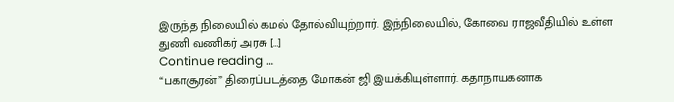இருந்த நிலையில் கமல் தோல்வியுற்றார். இந்நிலையில், கோவை ராஜவீதியில் உள்ள துணி வணிகர் அரசு […]
Continue reading …
“பகாசூரன்” திரைப்படத்தை மோகன் ஜி இயக்கியுள்ளார். கதாநாயகனாக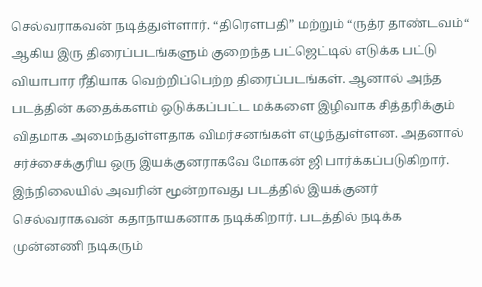செல்வராகவன் நடித்துள்ளார். “திரௌபதி” மற்றும் “ருத்ர தாண்டவம்“ ஆகிய இரு திரைப்படங்களும் குறைந்த பட்ஜெட்டில் எடுக்க பட்டு வியாபார ரீதியாக வெற்றிப்பெற்ற திரைப்படங்கள். ஆனால் அந்த படத்தின் கதைக்களம் ஒடுக்கப்பட்ட மக்களை இழிவாக சித்தரிக்கும் விதமாக அமைந்துள்ளதாக விமர்சனங்கள் எழுந்துள்ளன. அதனால் சர்ச்சைக்குரிய ஒரு இயக்குனராகவே மோகன் ஜி பார்க்கப்படுகிறார். இந்நிலையில் அவரின் மூன்றாவது படத்தில் இயக்குனர் செல்வராகவன் கதாநாயகனாக நடிக்கிறார். படத்தில் நடிக்க முன்னணி நடிகரும்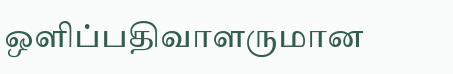ஒளிப்பதிவாளருமான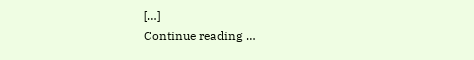[…]
Continue reading …